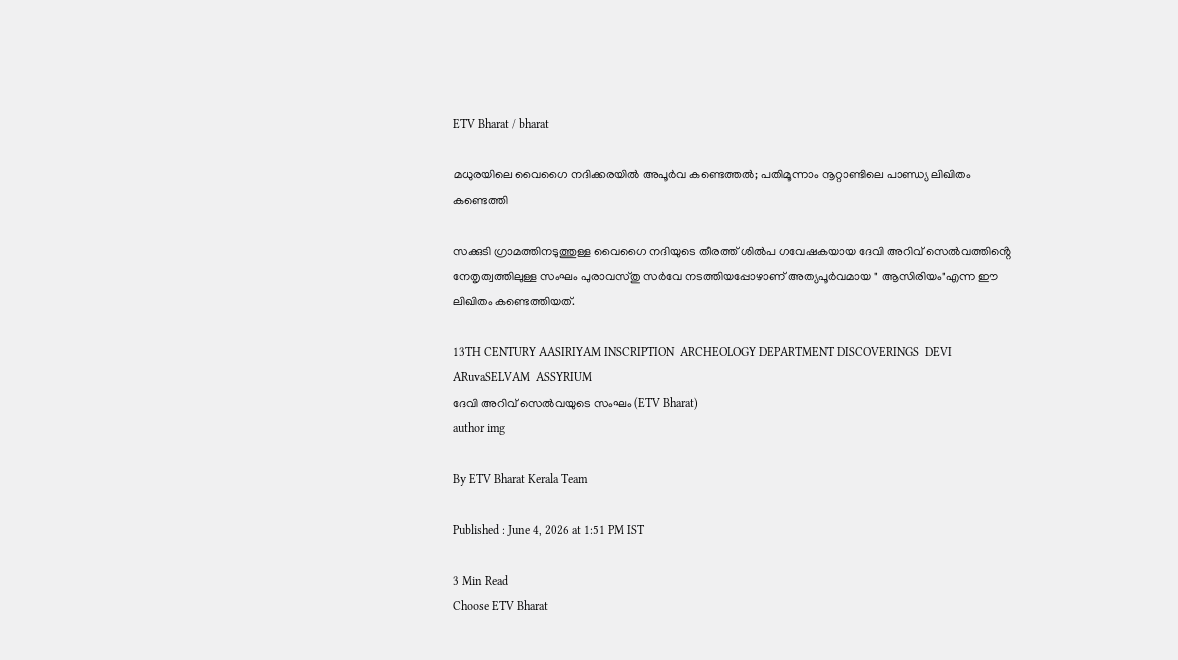ETV Bharat / bharat

മധുരയിലെ വൈഗൈ നദിക്കരയിൽ അപൂർവ കണ്ടെത്തൽ; പതിമൂന്നാം നൂറ്റാണ്ടിലെ പാണ്ഡ്യ ലിഖിതം കണ്ടെത്തി

സക്കുടി ഗ്രാമത്തിനടുത്തുള്ള വൈഗൈ നദിയുടെ തീരത്ത് ശിൽപ ഗവേഷകയായ ദേവി അറിവ് സെൽവത്തിൻ്റെ നേതൃത്വത്തിലുള്ള സംഘം പുരാവസ്‌തു സർവേ നടത്തിയപ്പോഴാണ് അത്യപൂർവമായ " ആസിരിയം"എന്ന ഈ ലിഖിതം കണ്ടെത്തിയത്.

13TH CENTURY AASIRIYAM INSCRIPTION  ARCHEOLOGY DEPARTMENT DISCOVERINGS  DEVI ARuvaSELVAM  ASSYRIUM
ദേവി അറിവ് സെൽവയുടെ സംഘം (ETV Bharat)
author img

By ETV Bharat Kerala Team

Published : June 4, 2026 at 1:51 PM IST

3 Min Read
Choose ETV Bharat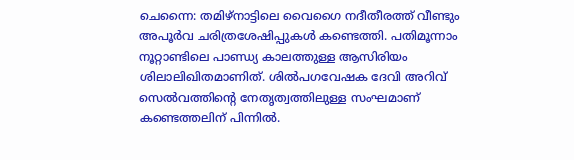ചെന്നൈ: തമിഴ്നാട്ടിലെ വൈഗൈ നദീതീരത്ത് വീണ്ടും അപൂർവ ചരിത്രശേഷിപ്പുകൾ കണ്ടെത്തി. പതിമൂന്നാം നൂറ്റാണ്ടിലെ പാണ്ഡ്യ കാലത്തുള്ള ആസിരിയം ശിലാലിഖിതമാണിത്. ശിൽപഗവേഷക ദേവി അറിവ് സെൽവത്തിൻ്റെ നേതൃത്വത്തിലുള്ള സംഘമാണ് കണ്ടെത്തലിന് പിന്നിൽ.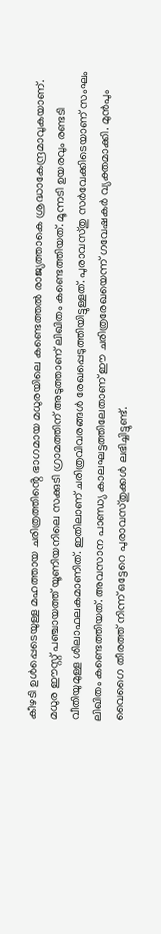കീഴടി ഉൾപ്പെടെയുള്ള മഹത്തായ ചരിത്രത്തിൻ്റെ ഭാഗമായ മധുരയിലെ കണ്ടെത്തൽ രാജ്യത്താകെ ശ്രദ്ധാകേന്ദ്രമാവുകയാണ്. മധുര ഈസ്റ്റ് പഞ്ചായത്ത് യൂണിയനിലെ സക്കുടി ഗ്രാമത്തിന് അടുത്താണ് ലിഖിതം കണ്ടെത്തിയത്. മൂന്നടി ഉയരവും രണ്ടടി വീതിയുമുള്ള ശിലാഫലകമാണിത്. ഇതിലാണ് ചരിത്രവിവരങ്ങൾ രേഖപ്പെടുത്തിയിട്ടുള്ളത്. പുരാവസ്തു സർവേക്കിടെയാണ് സംഘം ലിഖിതം കണ്ടെത്തിയത്. അവസാന പാണ്ഡ്യ കാലഘട്ടത്തിലേതാണ് ഈ ചരിത്രരേഖയെന്ന് ഗവേഷകർ വ്യക്തമാക്കി. മുൻപും വൈഗൈ തീരത്ത് നിന്ന് ഒട്ടേറെ പുരാവസ്തുക്കൾ ലഭിച്ചിട്ടുണ്ട്.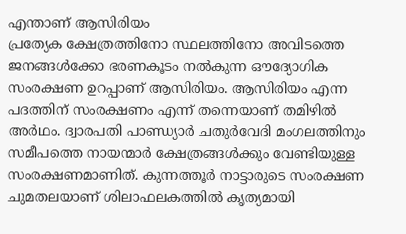എന്താണ് ആസിരിയം
പ്രത്യേക ക്ഷേത്രത്തിനോ സ്ഥലത്തിനോ അവിടത്തെ ജനങ്ങൾക്കോ ഭരണകൂടം നൽകുന്ന ഔദ്യോഗിക സംരക്ഷണ ഉറപ്പാണ് ആസിരിയം. ആസിരിയം എന്ന പദത്തിന് സംരക്ഷണം എന്ന് തന്നെയാണ് തമിഴിൽ അർഥം. ദ്വാരപതി പാണ്ഡ്യാർ ചതുർവേദി മംഗലത്തിനും സമീപത്തെ നായന്മാർ ക്ഷേത്രങ്ങൾക്കും വേണ്ടിയുള്ള സംരക്ഷണമാണിത്. കുന്നത്തൂർ നാട്ടാരുടെ സംരക്ഷണ ചുമതലയാണ് ശിലാഫലകത്തിൽ കൃത്യമായി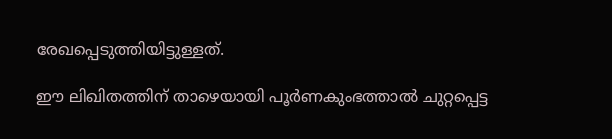രേഖപ്പെടുത്തിയിട്ടുള്ളത്.

ഈ ലിഖിതത്തിന് താഴെയായി പൂർണകുംഭത്താൽ ചുറ്റപ്പെട്ട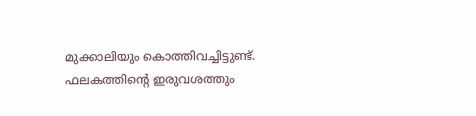മുക്കാലിയും കൊത്തിവച്ചിട്ടുണ്ട്. ഫലകത്തിൻ്റെ ഇരുവശത്തും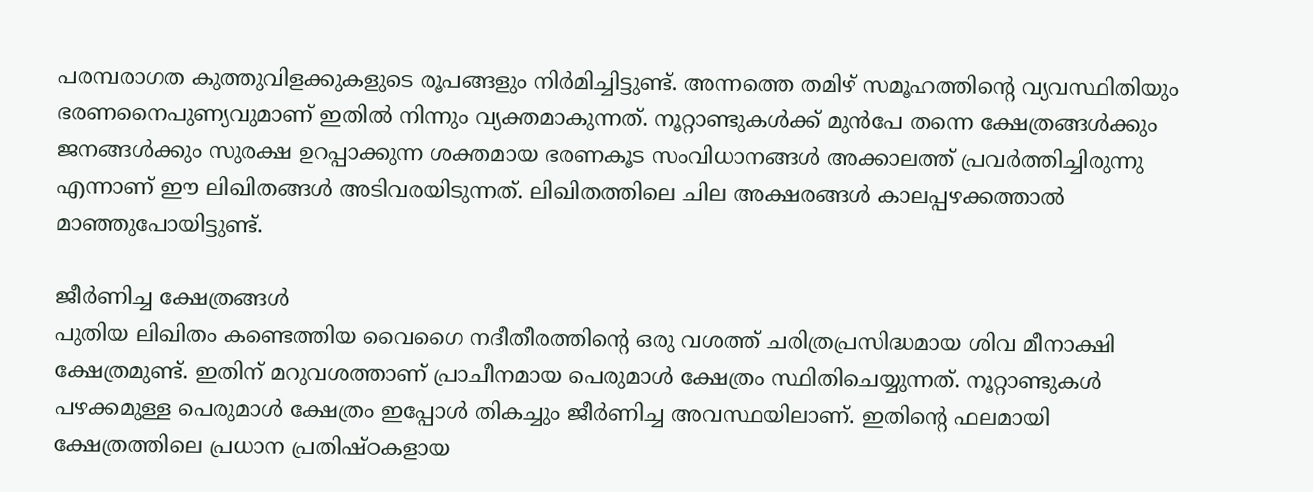പരമ്പരാഗത കുത്തുവിളക്കുകളുടെ രൂപങ്ങളും നിർമിച്ചിട്ടുണ്ട്. അന്നത്തെ തമിഴ് സമൂഹത്തിൻ്റെ വ്യവസ്ഥിതിയും ഭരണനൈപുണ്യവുമാണ് ഇതിൽ നിന്നും വ്യക്തമാകുന്നത്. നൂറ്റാണ്ടുകൾക്ക് മുൻപേ തന്നെ ക്ഷേത്രങ്ങൾക്കും ജനങ്ങൾക്കും സുരക്ഷ ഉറപ്പാക്കുന്ന ശക്തമായ ഭരണകൂട സംവിധാനങ്ങൾ അക്കാലത്ത് പ്രവർത്തിച്ചിരുന്നു എന്നാണ് ഈ ലിഖിതങ്ങൾ അടിവരയിടുന്നത്. ലിഖിതത്തിലെ ചില അക്ഷരങ്ങൾ കാലപ്പഴക്കത്താൽ മാഞ്ഞുപോയിട്ടുണ്ട്.

ജീർണിച്ച ക്ഷേത്രങ്ങൾ
പുതിയ ലിഖിതം കണ്ടെത്തിയ വൈഗൈ നദീതീരത്തിൻ്റെ ഒരു വശത്ത് ചരിത്രപ്രസിദ്ധമായ ശിവ മീനാക്ഷി ക്ഷേത്രമുണ്ട്. ഇതിന് മറുവശത്താണ് പ്രാചീനമായ പെരുമാൾ ക്ഷേത്രം സ്ഥിതിചെയ്യുന്നത്. നൂറ്റാണ്ടുകൾ പഴക്കമുള്ള പെരുമാൾ ക്ഷേത്രം ഇപ്പോൾ തികച്ചും ജീർണിച്ച അവസ്ഥയിലാണ്. ഇതിൻ്റെ ഫലമായി ക്ഷേത്രത്തിലെ പ്രധാന പ്രതിഷ്ഠകളായ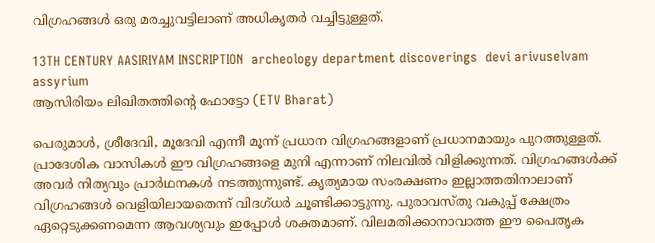വിഗ്രഹങ്ങൾ ഒരു മരച്ചുവട്ടിലാണ് അധികൃതർ വച്ചിട്ടുള്ളത്.

13TH CENTURY AASIRIYAM INSCRIPTION  archeology department discoverings  devi arivuselvam  assyrium
ആസിരിയം ലിഖിതത്തിൻ്റെ ഫോട്ടോ (ETV Bharat)

പെരുമാൾ, ശ്രീദേവി, മൂദേവി എന്നീ മൂന്ന് പ്രധാന വിഗ്രഹങ്ങളാണ് പ്രധാനമായും പുറത്തുള്ളത്. പ്രാദേശിക വാസികൾ ഈ വിഗ്രഹങ്ങളെ മുനി എന്നാണ് നിലവിൽ വിളിക്കുന്നത്. വിഗ്രഹങ്ങൾക്ക് അവർ നിത്യവും പ്രാർഥനകൾ നടത്തുന്നുണ്ട്. കൃത്യമായ സംരക്ഷണം ഇല്ലാത്തതിനാലാണ് വിഗ്രഹങ്ങൾ വെളിയിലായതെന്ന് വിദഗ്ധർ ചൂണ്ടിക്കാട്ടുന്നു. പുരാവസ്തു വകുപ്പ് ക്ഷേത്രം ഏറ്റെടുക്കണമെന്ന ആവശ്യവും ഇപ്പോൾ ശക്തമാണ്. വിലമതിക്കാനാവാത്ത ഈ പൈതൃക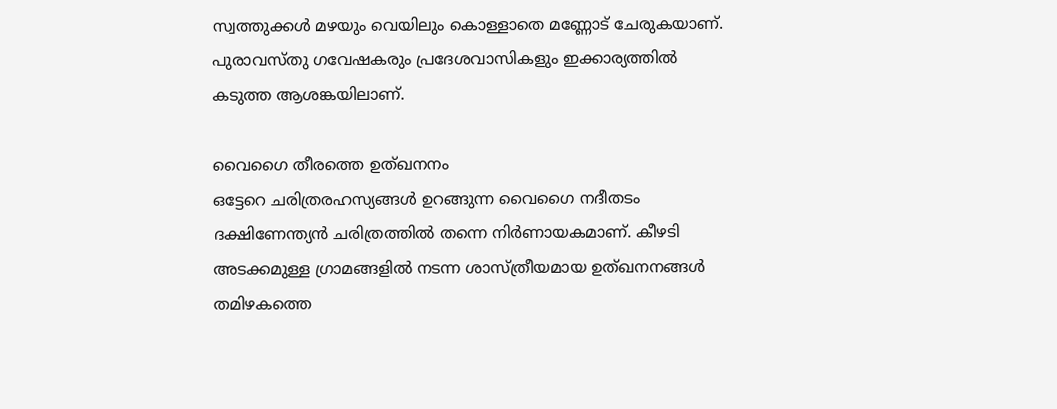സ്വത്തുക്കൾ മഴയും വെയിലും കൊള്ളാതെ മണ്ണോട് ചേരുകയാണ്. പുരാവസ്തു ഗവേഷകരും പ്രദേശവാസികളും ഇക്കാര്യത്തിൽ കടുത്ത ആശങ്കയിലാണ്.

വൈഗൈ തീരത്തെ ഉത്ഖനനം
ഒട്ടേറെ ചരിത്രരഹസ്യങ്ങൾ ഉറങ്ങുന്ന വൈഗൈ നദീതടം ദക്ഷിണേന്ത്യൻ ചരിത്രത്തിൽ തന്നെ നിർണായകമാണ്. കീഴടി അടക്കമുള്ള ഗ്രാമങ്ങളിൽ നടന്ന ശാസ്ത്രീയമായ ഉത്ഖനനങ്ങൾ തമിഴകത്തെ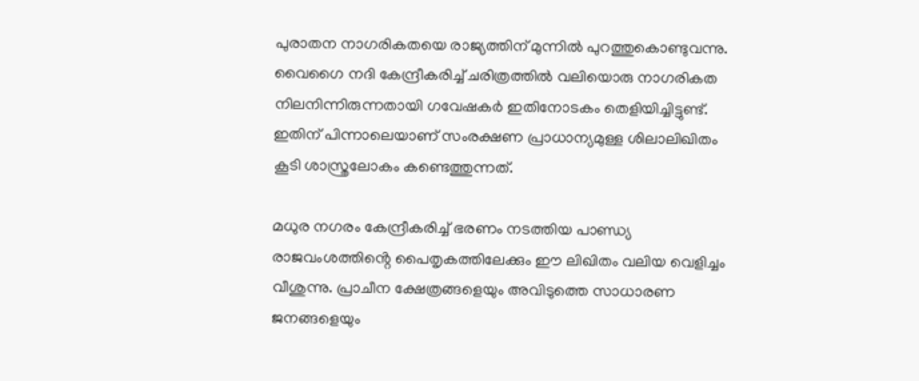പുരാതന നാഗരികതയെ രാജ്യത്തിന് മുന്നിൽ പുറത്തുകൊണ്ടുവന്നു. വൈഗൈ നദി കേന്ദ്രീകരിച്ച് ചരിത്രത്തിൽ വലിയൊരു നാഗരികത നിലനിന്നിരുന്നതായി ഗവേഷകർ ഇതിനോടകം തെളിയിച്ചിട്ടുണ്ട്. ഇതിന് പിന്നാലെയാണ് സംരക്ഷണ പ്രാധാന്യമുള്ള ശിലാലിഖിതം കൂടി ശാസ്ത്രലോകം കണ്ടെത്തുന്നത്.

മധുര നഗരം കേന്ദ്രീകരിച്ച് ഭരണം നടത്തിയ പാണ്ഡ്യ രാജവംശത്തിൻ്റെ പൈതൃകത്തിലേക്കും ഈ ലിഖിതം വലിയ വെളിച്ചം വീശുന്നു. പ്രാചീന ക്ഷേത്രങ്ങളെയും അവിടുത്തെ സാധാരണ ജനങ്ങളെയും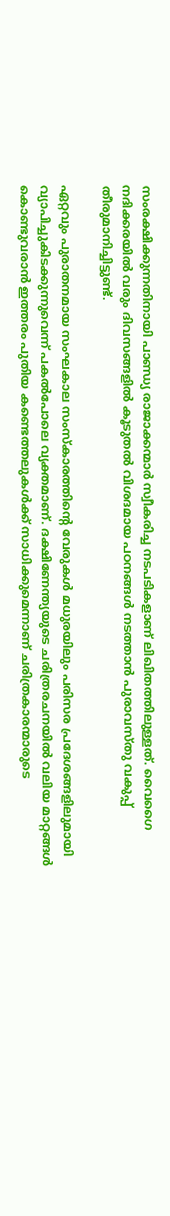സംരക്ഷിക്കുന്നതിനായി പാണ്ഡ്യ രാജാക്കന്മാർ സ്വീകരിച്ച നടപടികളാണ് ലിഖിതത്തിലുള്ളത്. വൈഗൈ നദിക്കരയിൽ വരും ദിവസങ്ങളിൽ കൂടുതൽ വിശദമായ പഠനങ്ങൾ നടത്താൻ പുരാവസ്തു വകുപ്പ് തീരുമാനിച്ചിട്ടുണ്ട്.

ഏറ്റവും പുരാതനമായ സംഘകാല സംസ്കാരത്തിൻ്റെ വേരുകൾ മധുരയിലും പരിസര പ്രദേശങ്ങളിലുമായി വ്യാപിച്ചുകിടക്കുന്നുവെന്ന് പകൽപോലെ വ്യക്തമാണ്. ദക്ഷിണേന്ത്യയുടെ ചരിത്രരചനയിൽ വലിയ മാറ്റങ്ങൾ കൊണ്ടുവരാൻ ഇത്തരം പുതിയ കണ്ടെത്തലുകൾക്ക് സാധിക്കുമെന്നാണ് ചരിത്രകാരന്മാരുടെ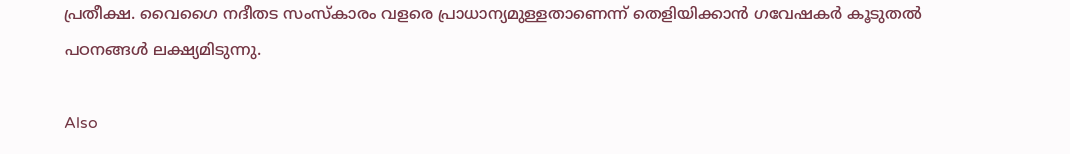പ്രതീക്ഷ. വൈഗൈ നദീതട സംസ്കാരം വളരെ പ്രാധാന്യമുള്ളതാണെന്ന് തെളിയിക്കാൻ ഗവേഷകർ കൂടുതൽ പഠനങ്ങൾ ലക്ഷ്യമിടുന്നു.

Also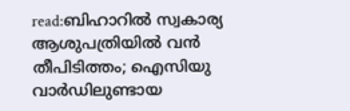read:ബിഹാറിൽ സ്വകാര്യ ആശുപത്രിയിൽ വൻ തീപിടിത്തം; ഐസിയു വാർഡിലുണ്ടായ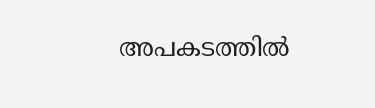അപകടത്തിൽ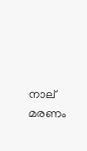നാല് മരണം